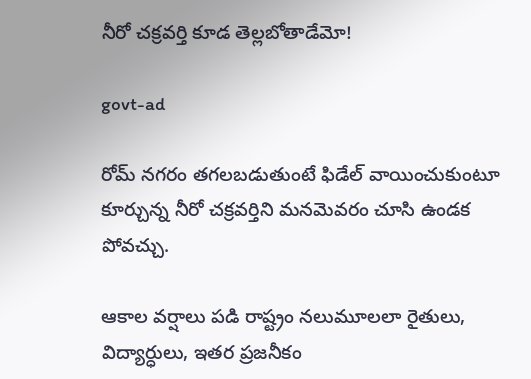నీరో చక్రవర్తి కూడ తెల్లబోతాడేమో!

govt-ad

రోమ్ నగరం తగలబడుతుంటే ఫిడేల్ వాయించుకుంటూ కూర్చున్న నీరో చక్రవర్తిని మనమెవరం చూసి ఉండక పోవచ్చు.

ఆకాల వర్షాలు పడి రాష్ట్రం నలుమూలలా రైతులు, విద్యార్ధులు, ఇతర ప్రజనీకం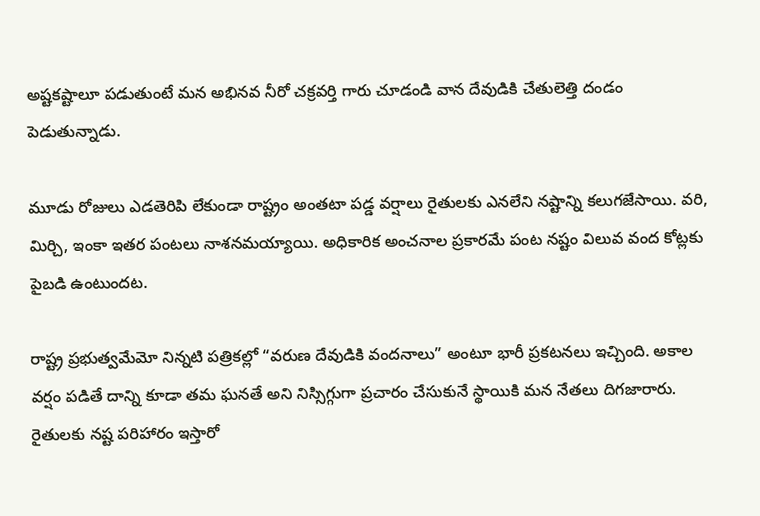అష్టకష్టాలూ పడుతుంటే మన అభినవ నీరో చక్రవర్తి గారు చూడండి వాన దేవుడికి చేతులెత్తి దండం పెడుతున్నాడు.

మూడు రోజులు ఎడతెరిపి లేకుండా రాష్ట్రం అంతటా పడ్డ వర్షాలు రైతులకు ఎనలేని నష్టాన్ని కలుగజేసాయి. వరి, మిర్చి, ఇంకా ఇతర పంటలు నాశనమయ్యాయి. అధికారిక అంచనాల ప్రకారమే పంట నష్టం విలువ వంద కోట్లకు పైబడి ఉంటుందట.

రాష్ట్ర ప్రభుత్వమేమో నిన్నటి పత్రికల్లో “వరుణ దేవుడికి వందనాలు” అంటూ భారీ ప్రకటనలు ఇచ్చింది. అకాల వర్షం పడితే దాన్ని కూడా తమ ఘనతే అని నిస్సిగ్గుగా ప్రచారం చేసుకునే స్థాయికి మన నేతలు దిగజారారు. రైతులకు నష్ట పరిహారం ఇస్తారో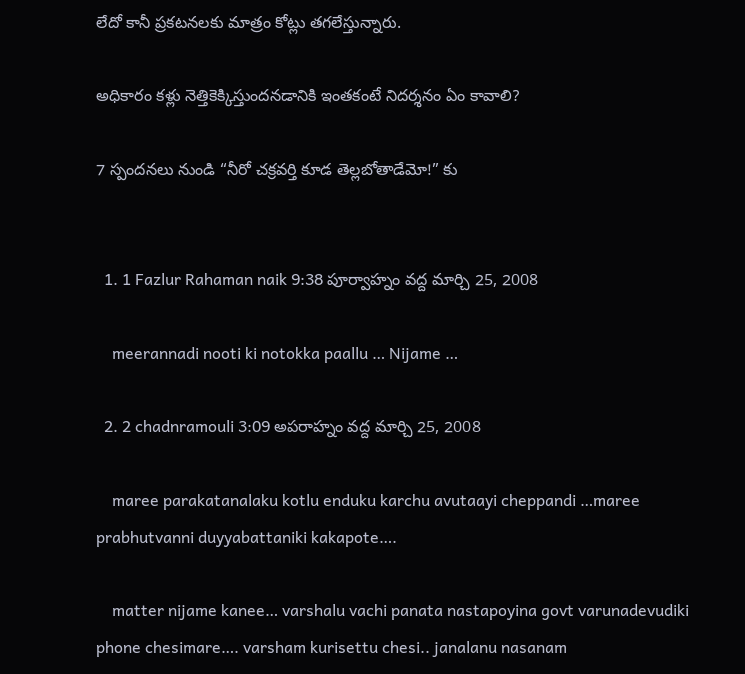లేదో కానీ ప్రకటనలకు మాత్రం కోట్లు తగలేస్తున్నారు.

అధికారం కళ్లు నెత్తికెక్కిస్తుందనడానికి ఇంతకంటే నిదర్శనం ఏం కావాలి?

7 స్పందనలు నుండి “నీరో చక్రవర్తి కూడ తెల్లబోతాడేమో!” కు


  1. 1 Fazlur Rahaman naik 9:38 పూర్వాహ్నం వద్ద మార్చి 25, 2008

    meerannadi nooti ki notokka paallu … Nijame …

  2. 2 chadnramouli 3:09 అపరాహ్నం వద్ద మార్చి 25, 2008

    maree parakatanalaku kotlu enduku karchu avutaayi cheppandi …maree prabhutvanni duyyabattaniki kakapote….

    matter nijame kanee… varshalu vachi panata nastapoyina govt varunadevudiki phone chesimare…. varsham kurisettu chesi.. janalanu nasanam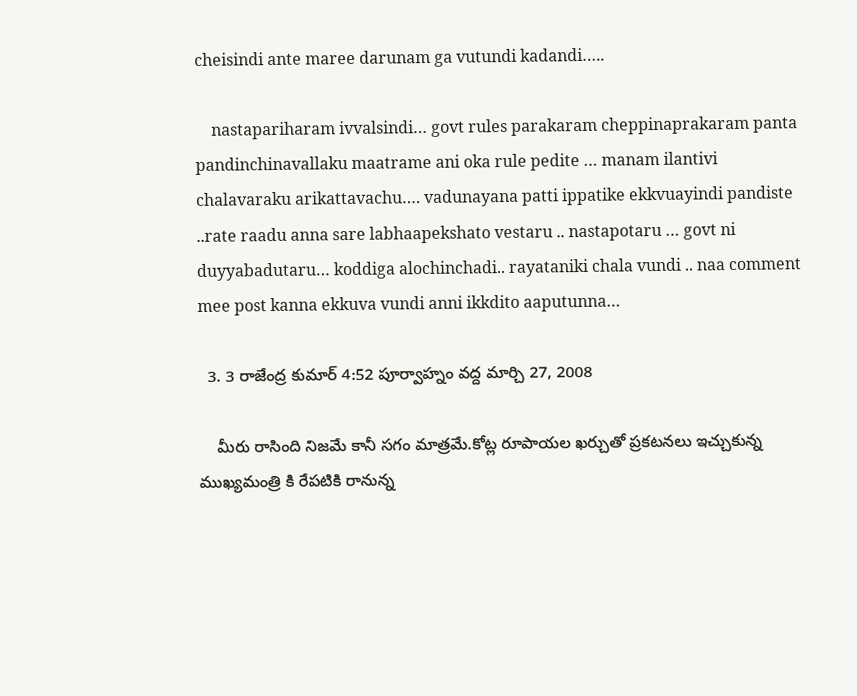cheisindi ante maree darunam ga vutundi kadandi…..

    nastapariharam ivvalsindi… govt rules parakaram cheppinaprakaram panta pandinchinavallaku maatrame ani oka rule pedite … manam ilantivi chalavaraku arikattavachu…. vadunayana patti ippatike ekkvuayindi pandiste ..rate raadu anna sare labhaapekshato vestaru .. nastapotaru … govt ni duyyabadutaru… koddiga alochinchadi.. rayataniki chala vundi .. naa comment mee post kanna ekkuva vundi anni ikkdito aaputunna…

  3. 3 రాజేంద్ర కుమార్ 4:52 పూర్వాహ్నం వద్ద మార్చి 27, 2008

    మీరు రాసింది నిజమే కానీ సగం మాత్రమే.కోట్ల రూపాయల ఖర్చుతో ప్రకటనలు ఇచ్చుకున్న ముఖ్యమంత్రి కి రేపటికి రానున్న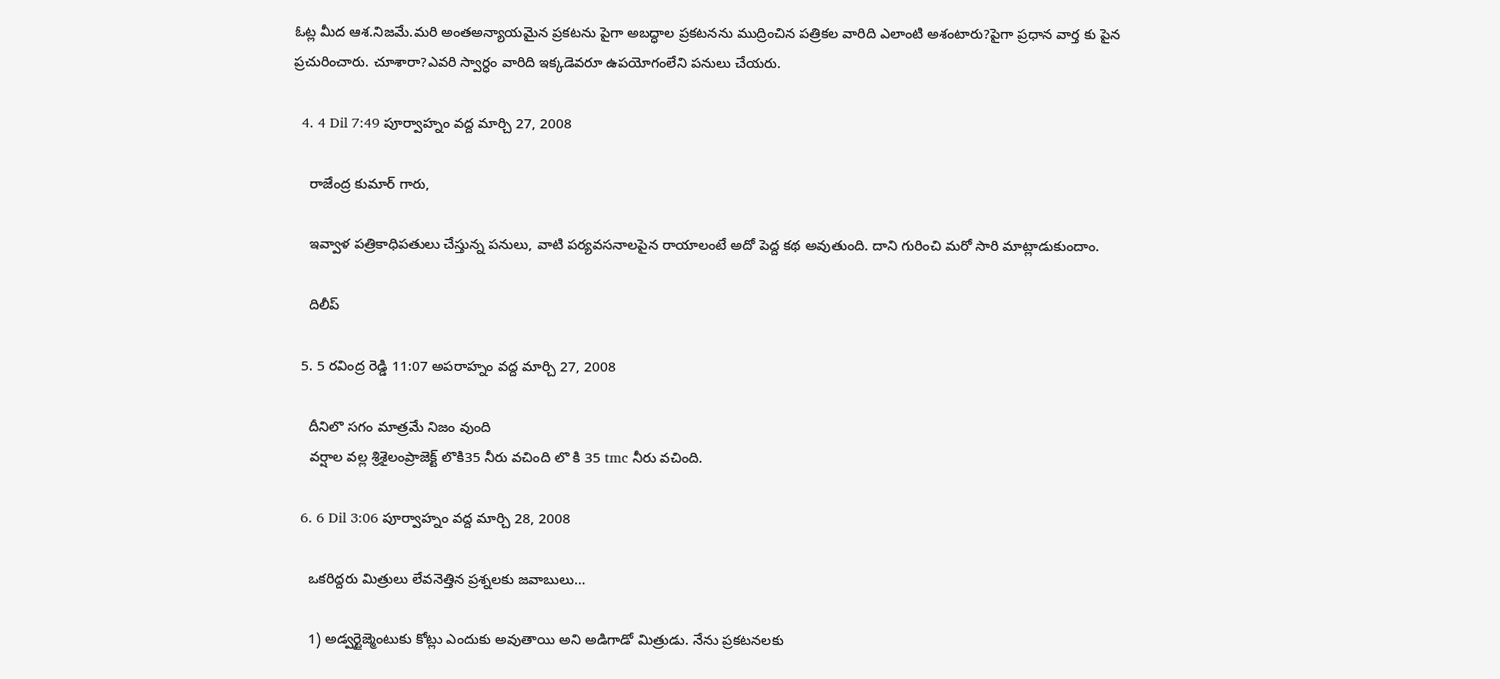ఓట్ల మీద ఆశ.నిజమే.మరి అంతఅన్యాయమైన ప్రకటను పైగా అబద్ధాల ప్రకటనను ముద్రించిన పత్రికల వారిది ఎలాంటి అశంటారు?పైగా ప్రధాన వార్త కు పైన ప్రచురించారు. చూశారా?ఎవరి స్వార్ధం వారిది ఇక్కడెవరూ ఉపయోగంలేని పనులు చేయరు.

  4. 4 Dil 7:49 పూర్వాహ్నం వద్ద మార్చి 27, 2008

    రాజేంద్ర కుమార్ గారు,

    ఇవ్వాళ పత్రికాధిపతులు చేస్తున్న పనులు, వాటి పర్యవసనాలపైన రాయాలంటే అదో పెద్ద కథ అవుతుంది. దాని గురించి మరో సారి మాట్లాడుకుందాం.

    దిలీప్

  5. 5 రవింద్ర రెడ్డి 11:07 అపరాహ్నం వద్ద మార్చి 27, 2008

    దీనిలొ సగం మాత్రమే నిజం వుంది
    వర్షాల వల్ల శ్రిశైలంప్రాజెక్ట్ లొకి35 నీరు వచింది లొ కి 35 tmc నీరు వచింది.

  6. 6 Dil 3:06 పూర్వాహ్నం వద్ద మార్చి 28, 2008

    ఒకరిద్దరు మిత్రులు లేవనెత్తిన ప్రశ్నలకు జవాబులు…

    1) అడ్వర్టైజ్మెంటుకు కోట్లు ఎందుకు అవుతాయి అని అడిగాడో మిత్రుడు. నేను ప్రకటనలకు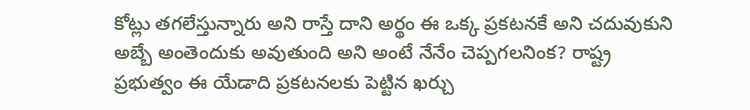కోట్లు తగలేస్తున్నారు అని రాస్తే దాని అర్థం ఈ ఒక్క ప్రకటనకే అని చదువుకుని అబ్బే అంతెందుకు అవుతుంది అని అంటే నేనేం చెప్పగలనింక? రాష్ట్ర ప్రభుత్వం ఈ యేడాది ప్రకటనలకు పెట్టిన ఖర్చు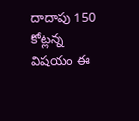దాదాపు 150 కోట్లన్న విషయం ఈ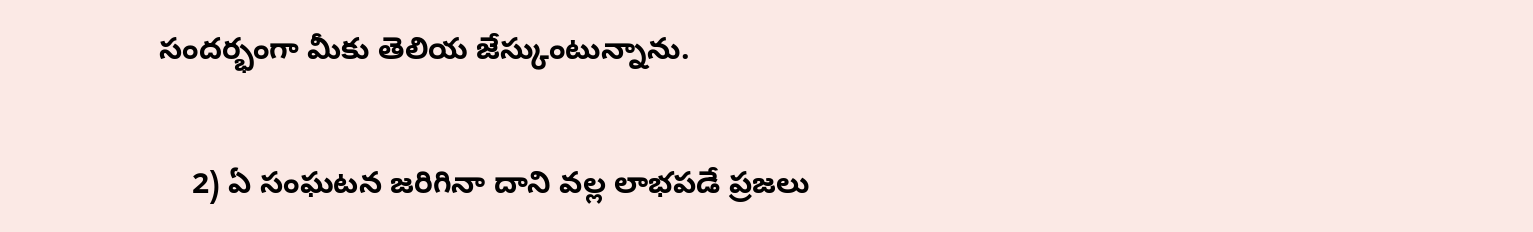సందర్భంగా మీకు తెలియ జేస్కుంటున్నాను.

    2) ఏ సంఘటన జరిగినా దాని వల్ల లాభపడే ప్రజలు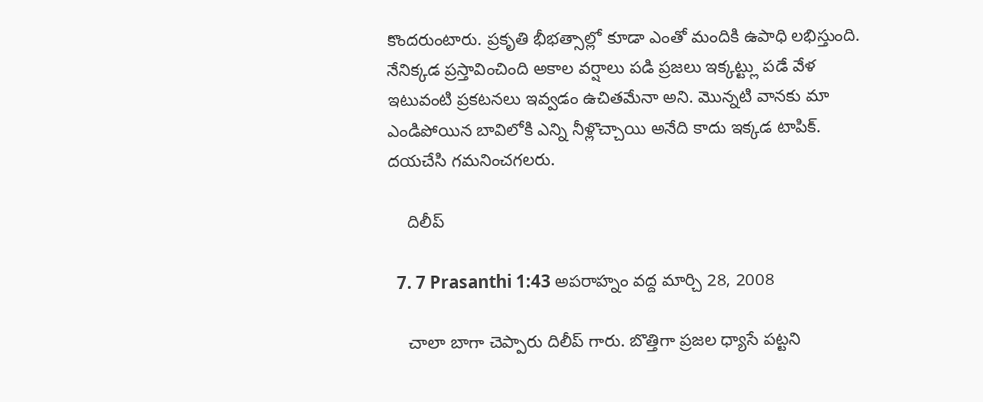కొందరుంటారు. ప్రకృతి భీభత్సాల్లో కూడా ఎంతో మందికి ఉపాధి లభిస్తుంది. నేనిక్కడ ప్రస్తావించింది అకాల వర్షాలు పడి ప్రజలు ఇక్కట్ట్లు పడే వేళ ఇటువంటి ప్రకటనలు ఇవ్వడం ఉచితమేనా అని. మొన్నటి వానకు మా ఎండిపోయిన బావిలోకి ఎన్ని నీళ్లొచ్చాయి అనేది కాదు ఇక్కడ టాపిక్. దయచేసి గమనించగలరు.

    దిలీప్

  7. 7 Prasanthi 1:43 అపరాహ్నం వద్ద మార్చి 28, 2008

    చాలా బాగా చెప్పారు దిలీప్ గారు. బొత్తిగా ప్రజల ధ్యాసే పట్టని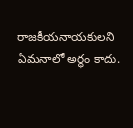రాజకీయనాయకులని ఏమనాలో అర్థం కాదు.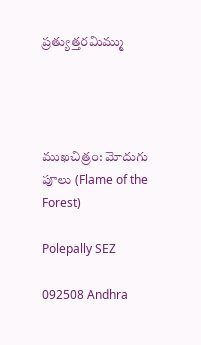ప్రత్యుత్తరమిమ్ము




ముఖచిత్రం: మోదుగు పూలు (Flame of the Forest)

Polepally SEZ

092508 Andhra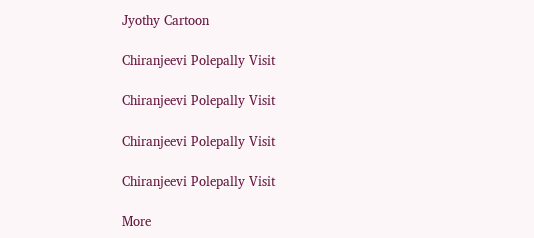Jyothy Cartoon

Chiranjeevi Polepally Visit

Chiranjeevi Polepally Visit

Chiranjeevi Polepally Visit

Chiranjeevi Polepally Visit

More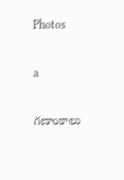Photos

a

గణాంకాలు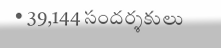• 39,144 సందర్శకులు